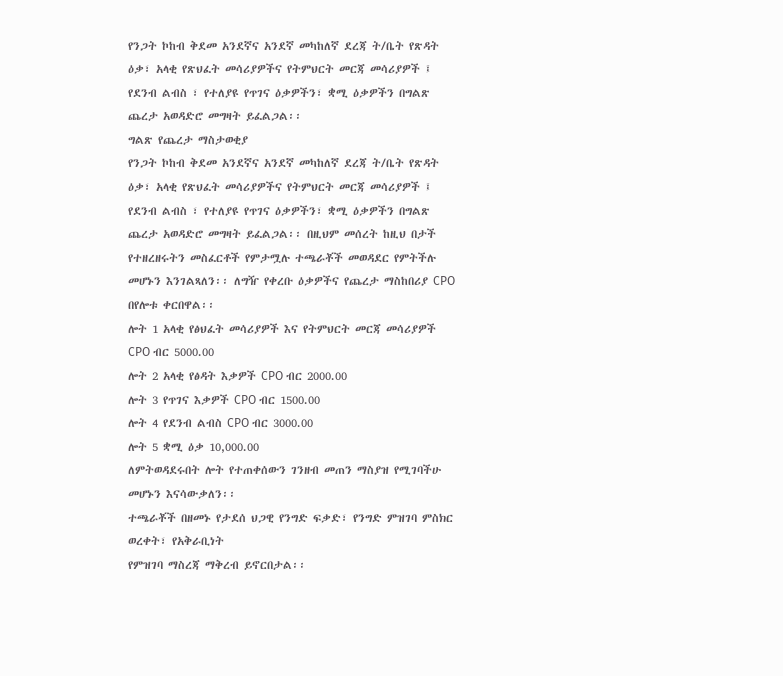የንጋት ኮከብ ቅደመ አንደኛና አንደኛ መካከለኛ ደረጃ ት/ቤት የጽዳት ዕቃ፣ አላቂ የጽህፈት መሳሪያዎችና የትምህርት መርጃ መሳሪያዎች ፤ የደንብ ልብስ ፣ የተለያዩ የጥገና ዕቃዎችን፣ ቋሚ ዕቃዎችን በግልጽ ጨረታ አወዳድሮ መግዛት ይፈልጋል፡፡
ግልጽ የጨረታ ማስታወቂያ
የንጋት ኮከብ ቅደመ አንደኛና አንደኛ መካከለኛ ደረጃ ት/ቤት የጽዳት ዕቃ፣ አላቂ የጽህፈት መሳሪያዎችና የትምህርት መርጃ መሳሪያዎች ፤ የደንብ ልብስ ፣ የተለያዩ የጥገና ዕቃዎችን፣ ቋሚ ዕቃዎችን በግልጽ ጨረታ አወዳድሮ መግዛት ይፈልጋል፡፡ በዚህም መሰረት ከዚህ በታች የተዘረዘሩትን መስፈርቶች የምታሟሉ ተጫራቾች መወዳደር የምትችሉ መሆኑን እንገልጻለን፡፡ ለግዥ የቀረቡ ዕቃዎችና የጨረታ ማስከበሪያ CPO በየሎቱ ቀርበዋል፡፡
ሎት 1 አላቂ የፅህፈት መሳሪያዎች እና የትምህርት መርጃ መሳሪያዎች CPO ብር 5000.00
ሎት 2 አላቂ የፅዳት እቃዎች CPO ብር 2000.00
ሎት 3 የጥገና እቃዎች CPO ብር 1500.00
ሎት 4 የደንብ ልብስ CPO ብር 3000.00
ሎት 5 ቋሚ ዕቃ 10,000.00
ለምትወዳደሩበት ሎት የተጠቀሰውን ገንዘብ መጠን ማስያዝ የሚገባችሁ መሆኑን እናሳውቃለን፡፡
ተጫራቾች በዘመኑ የታደሰ ህጋዊ የንግድ ፍቃድ፣ የንግድ ምዝገባ ምስክር ወረቀት፣ የአቅራቢነት
የምዝገባ ማስረጃ ማቅረብ ይኖርበታል፡፡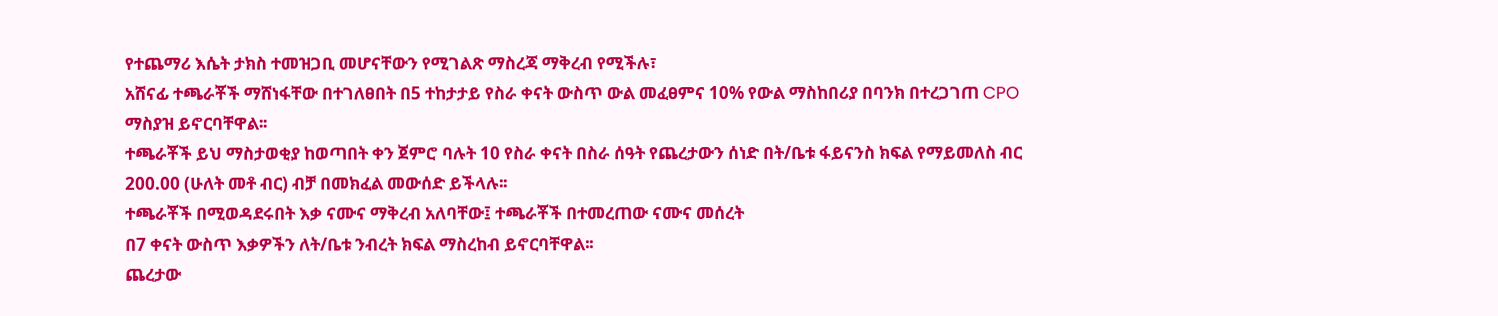የተጨማሪ እሴት ታክስ ተመዝጋቢ መሆናቸውን የሚገልጽ ማስረጃ ማቅረብ የሚችሉ፣
አሸናፊ ተጫራቾች ማሸነፋቸው በተገለፀበት በ5 ተከታታይ የስራ ቀናት ውስጥ ውል መፈፀምና 10% የውል ማስከበሪያ በባንክ በተረጋገጠ CPO ማስያዝ ይኖርባቸዋል፡፡
ተጫራቾች ይህ ማስታወቂያ ከወጣበት ቀን ጀምሮ ባሉት 10 የስራ ቀናት በስራ ሰዓት የጨረታውን ሰነድ በት/ቤቱ ፋይናንስ ክፍል የማይመለስ ብር 200.00 (ሁለት መቶ ብር) ብቻ በመክፈል መውሰድ ይችላሉ፡፡
ተጫራቾች በሚወዳደሩበት እቃ ናሙና ማቅረብ አለባቸው፤ ተጫራቾች በተመረጠው ናሙና መሰረት
በ7 ቀናት ውስጥ እቃዎችን ለት/ቤቱ ንብረት ክፍል ማስረከብ ይኖርባቸዋል፡፡
ጨረታው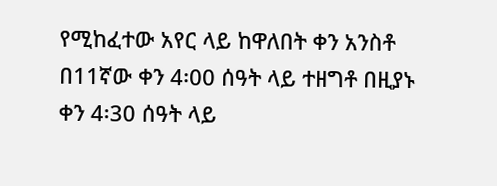የሚከፈተው አየር ላይ ከዋለበት ቀን አንስቶ በ11ኛው ቀን 4፡00 ሰዓት ላይ ተዘግቶ በዚያኑ ቀን 4፡30 ሰዓት ላይ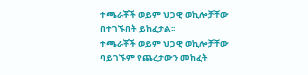ተጫራቾች ወይም ህጋዊ ወኪሎቻቸው በተገኙበት ይከፈታል፡፡
ተጫራቾች ወይም ህጋዊ ወኪሎቻቸው ባይገኙም የጨረታውን መከፈት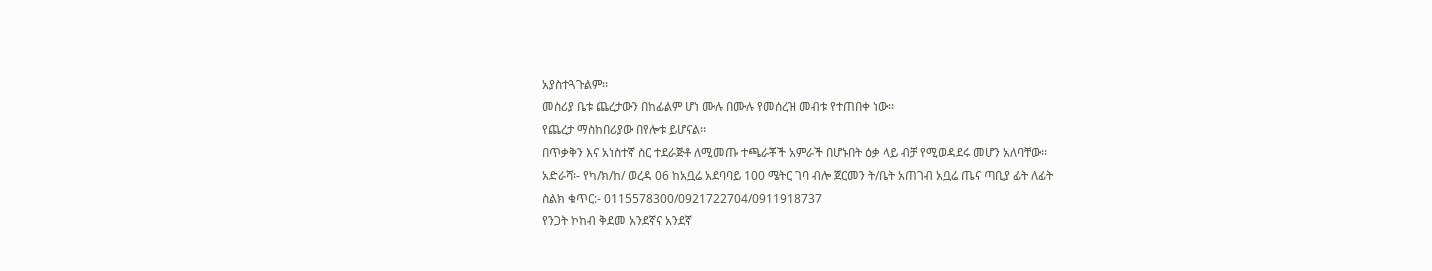አያስተጓጉልም፡፡
መስሪያ ቤቱ ጨረታውን በከፊልም ሆነ ሙሉ በሙሉ የመሰረዝ መብቱ የተጠበቀ ነው፡፡
የጨረታ ማስከበሪያው በየሎቱ ይሆናል፡፡
በጥቃቅን እና አነስተኛ ስር ተደራጅቶ ለሚመጡ ተጫራቾች አምራች በሆኑበት ዕቃ ላይ ብቻ የሚወዳደሩ መሆን አለባቸው፡፡
አድራሻ፡- የካ/ክ/ከ/ ወረዳ 06 ከአቧሬ አደባባይ 100 ሜትር ገባ ብሎ ጀርመን ት/ቤት አጠገብ አቧሬ ጤና ጣቢያ ፊት ለፊት
ስልክ ቁጥር:- 0115578300/0921722704/0911918737
የንጋት ኮከብ ቅደመ አንደኛና አንደኛ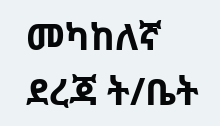መካከለኛ ደረጃ ት/ቤት